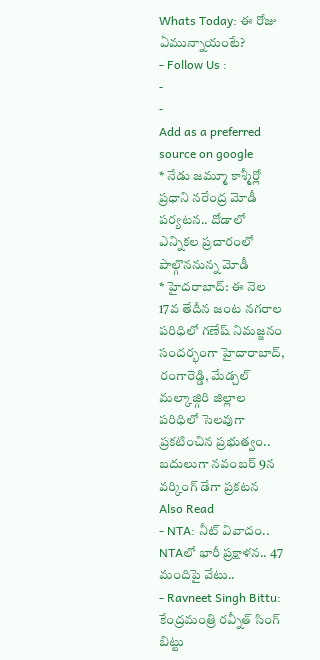Whats Today: ఈ రోజు ఏమున్నాయంటే?
- Follow Us :
-
-
Add as a preferred
source on google
* నేడు జమ్మూ కాశ్మీర్లో ప్రధాని నరేంద్ర మోడీ పర్యటన.. దోడాలో ఎన్నికల ప్రచారంలో పాల్గొననున్న మోడీ
* హైదరాబాద్: ఈ నెల 17వ తేదీన జంట నగరాల పరిధిలో గణేష్ నిమజ్జనం సందర్భంగా హైదారాబాద్, రంగారెడ్డి, మేడ్చల్ మల్కాజ్గిరి జిల్లాల పరిధిలో సెలవుగా ప్రకటించిన ప్రభుత్వం.. బదులుగా నవంబర్ 9న వర్కింగ్ డేగా ప్రకటన
Also Read
- NTA: నీట్ వివాదం.. NTAలో భారీ ప్రక్షాళన.. 47 మందిపై వేటు..
- Ravneet Singh Bittu: కేంద్రమంత్రి రవ్నీత్ సింగ్ బిట్టు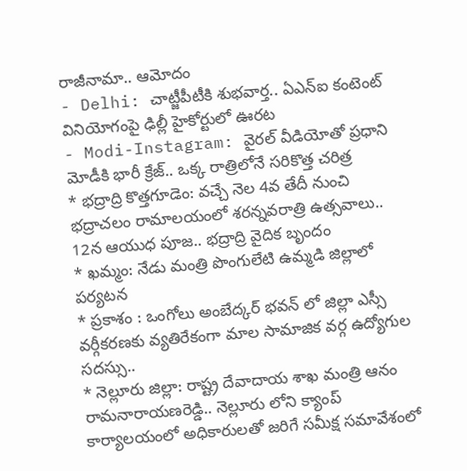రాజీనామా.. ఆమోదం
- Delhi: చాట్జీపీటీకి శుభవార్త.. ఏఎన్ఐ కంటెంట్ వినియోగంపై ఢిల్లీ హైకోర్టులో ఊరట
- Modi-Instagram: వైరల్ వీడియోతో ప్రధాని మోడీకి భారీ క్రేజ్.. ఒక్క రాత్రిలోనే సరికొత్త చరిత్ర
* భద్రాద్రి కొత్తగూడెం: వచ్చే నెల 4వ తేదీ నుంచి భద్రాచలం రామాలయంలో శరన్నవరాత్రి ఉత్సవాలు.. 12న ఆయుధ పూజ.. భద్రాద్రి వైదిక బృందం
* ఖమ్మం: నేడు మంత్రి పొంగులేటి ఉమ్మడి జిల్లాలో పర్యటన
* ప్రకాశం : ఒంగోలు అంబేద్కర్ భవన్ లో జిల్లా ఎస్సీ వర్గీకరణకు వ్యతిరేకంగా మాల సామాజిక వర్గ ఉద్యోగుల సదస్సు..
* నెల్లూరు జిల్లా: రాష్ట్ర దేవాదాయ శాఖ మంత్రి ఆనం రామనారాయణరెడ్డి.. నెల్లూరు లోని క్యాంప్ కార్యాలయంలో అధికారులతో జరిగే సమీక్ష సమావేశంలో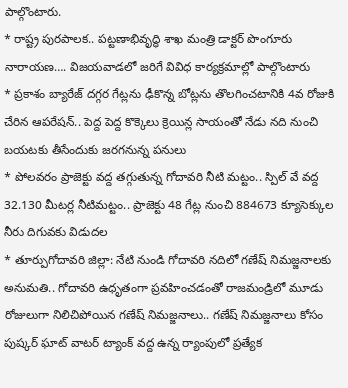పాల్గొంటారు.
* రాష్ట్ర పురపాలక.. పట్టణాభివృద్ధి శాఖ మంత్రి డాక్టర్ పొంగూరు నారాయణ…. విజయవాడలో జరిగే వివిధ కార్యక్రమాల్లో పాల్గొంటారు
* ప్రకాశం బ్యారేజ్ దగ్గర గేట్లను ఢీకొన్న బోట్లను తొలగించటానికి 4వ రోజుకి చేరిన ఆపరేషన్.. పెద్ద పెద్ద కొక్కెలు క్రెయిన్ల సాయంతో నేడు నది నుంచి బయటకు తీసేందుకు జరగనున్న పనులు
* పోలవరం ప్రాజెక్టు వద్ద తగ్గుతున్న గోదావరి నీటి మట్టం.. స్పిల్ వే వద్ద 32.130 మీటర్ల నీటిమట్టం.. ప్రాజెక్టు 48 గేట్ల నుంచి 884673 క్యూసెక్కుల నీరు దిగువకు విడుదల
* తూర్పుగోదావరి జిల్లా: నేటి నుండి గోదావరి నదిలో గణేష్ నిమజ్జనాలకు అనుమతి.. గోదావరి ఉధృతంగా ప్రవహించడంతో రాజమండ్రిలో మూడు రోజులుగా నిలిచిపోయిన గణేష్ నిమజ్జనాలు.. గణేష్ నిమజ్జనాలు కోసం పుష్కర్ ఘాట్ వాటర్ ట్యాంక్ వద్ద ఉన్న ర్యాంపులో ప్రత్యేక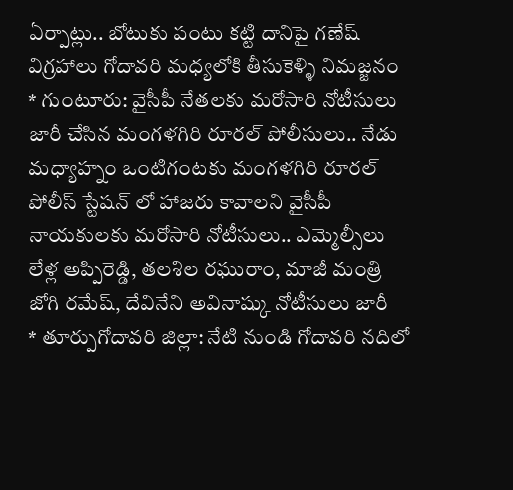ఏర్పాట్లు.. బోటుకు పంటు కట్టి దానిపై గణేష్ విగ్రహాలు గోదావరి మధ్యలోకి తీసుకెళ్ళి నిమజ్జనం
* గుంటూరు: వైసీపీ నేతలకు మరోసారి నోటీసులు జారీ చేసిన మంగళగిరి రూరల్ పోలీసులు.. నేడు మధ్యాహ్నం ఒంటిగంటకు మంగళగిరి రూరల్ పోలీస్ స్టేషన్ లో హాజరు కావాలని వైసీపీ నాయకులకు మరోసారి నోటీసులు.. ఎమ్మెల్సీలు లేళ్ల అప్పిరెడ్డి, తలశిల రఘురాం, మాజీ మంత్రి జోగి రమేష్, దేవినేని అవినాష్కు నోటీసులు జారీ
* తూర్పుగోదావరి జిల్లా: నేటి నుండి గోదావరి నదిలో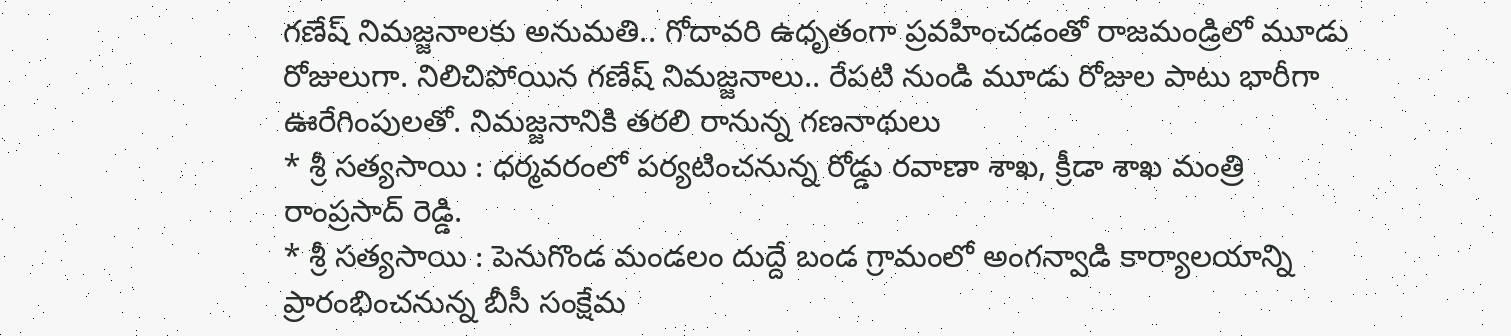గణేష్ నిమజ్జనాలకు అనుమతి.. గోదావరి ఉధృతంగా ప్రవహించడంతో రాజమండ్రిలో మూడు రోజులుగా. నిలిచిపోయిన గణేష్ నిమజ్జనాలు.. రేపటి నుండి మూడు రోజుల పాటు భారీగా ఊరేగింపులతో. నిమజ్జనానికి తరలి రానున్న గణనాథులు
* శ్రీ సత్యసాయి : ధర్మవరంలో పర్యటించనున్న రోడ్డు రవాణా శాఖ, క్రీడా శాఖ మంత్రి రాంప్రసాద్ రెడ్డి.
* శ్రీ సత్యసాయి : పెనుగొండ మండలం దుద్దే బండ గ్రామంలో అంగన్వాడి కార్యాలయాన్ని ప్రారంభించనున్న బీసీ సంక్షేమ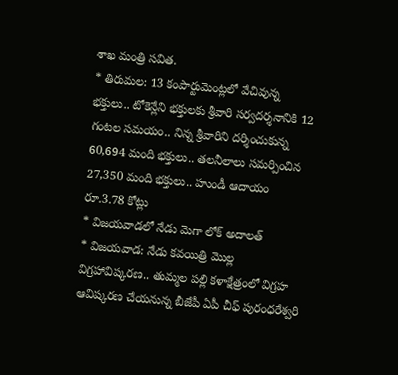శాఖ మంత్రి సవిత.
* తిరుమల: 13 కంపార్టుమెంట్లలో వేచివున్న భక్తులు.. టోకెన్లేని భక్తులకు శ్రీవారి సర్వదర్శనానికి 12 గంటల సమయం.. నిన్న శ్రీవారిని దర్శించుకున్న 60,694 మంది భక్తులు.. తలనీలాలు సమర్పించిన 27,350 మంది భక్తులు.. హుండీ ఆదాయం రూ.3.78 కోట్లు
* విజయవాడలో నేడు మెగా లోక్ అదాలత్
* విజయవాడ: నేడు కవయిత్రి మొల్ల విగ్రహావిష్కరణ.. తుమ్మల పల్లి కళాక్షేత్రంలో విగ్రహ ఆవిష్కరణ చేయనున్న బీజేపీ ఏపీ చీఫ్ పురంధరేశ్వరి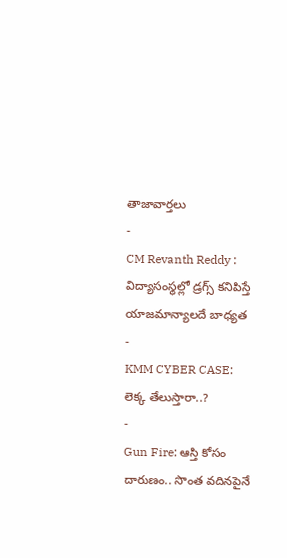తాజావార్తలు
-
CM Revanth Reddy : విద్యాసంస్థల్లో డ్రగ్స్ కనిపిస్తే యాజమాన్యాలదే బాధ్యత
-
KMM CYBER CASE: లెక్క తేలుస్తారా..?
-
Gun Fire: ఆస్తి కోసం దారుణం.. సొంత వదినపైనే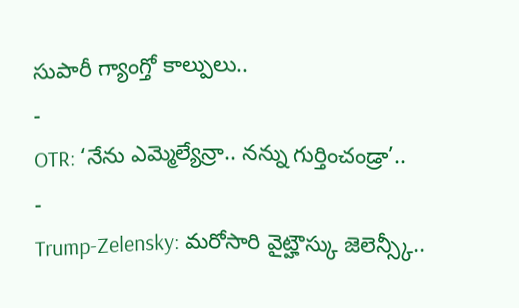సుపారీ గ్యాంగ్తో కాల్పులు..
-
OTR: ‘నేను ఎమ్మెల్యేన్రా.. నన్ను గుర్తించండ్రా’..
-
Trump-Zelensky: మరోసారి వైట్హౌస్కు జెలెన్స్కీ..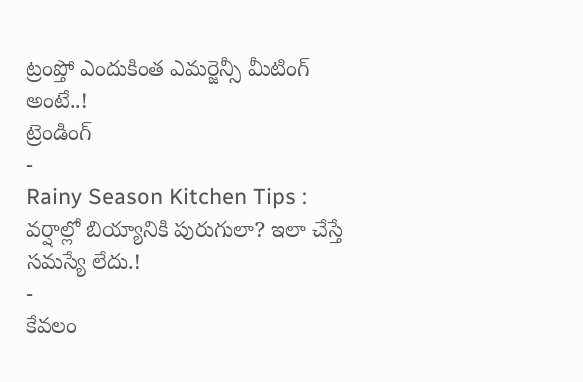ట్రంప్తో ఎందుకింత ఎమర్జెన్సీ మీటింగ్ అంటే..!
ట్రెండింగ్
-
Rainy Season Kitchen Tips : వర్షాల్లో బియ్యానికి పురుగులా? ఇలా చేస్తే సమస్యే లేదు.!
-
కేవలం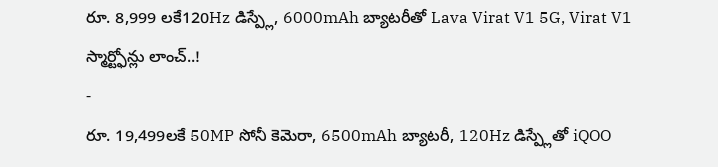రూ. 8,999 లకే120Hz డిస్ప్లే, 6000mAh బ్యాటరీతో Lava Virat V1 5G, Virat V1 స్మార్ట్ఫోన్లు లాంచ్..!
-
రూ. 19,499లకే 50MP సోనీ కెమెరా, 6500mAh బ్యాటరీ, 120Hz డిస్ప్లేతో iQOO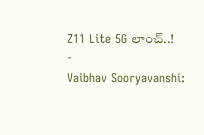Z11 Lite 5G లాంచ్..!
-
Vaibhav Sooryavanshi: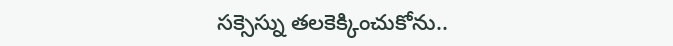సక్సెస్ను తలకెక్కించుకోను..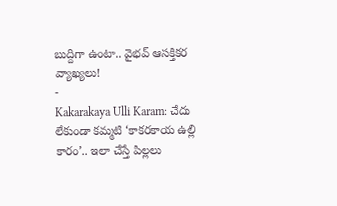బుద్దిగా ఉంటా.. వైభవ్ ఆసక్తికర వ్యాఖ్యలు!
-
Kakarakaya Ulli Karam: చేదు లేకుండా కమ్మటి ‘కాకరకాయ ఉల్లి కారం’.. ఇలా చేస్తే పిల్లలు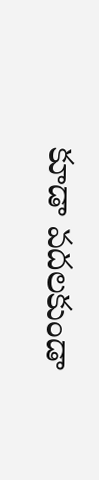కూడా వదలకుండా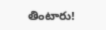తింటారు!